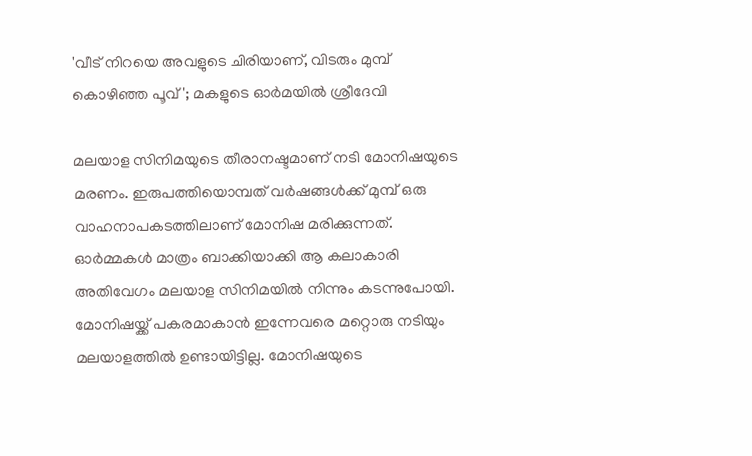'വീട് നിറയെ അവളുടെ ചിരിയാണ്, വിടരും മുമ്പ് കൊഴിഞ്ഞ പൂവ്'; മകളുടെ ഓർമയിൽ ശ്രീദേവി

മലയാള സിനിമയുടെ തീരാനഷ്ടമാണ് നടി മോനിഷയുടെ മരണം. ഇരുപത്തിയൊമ്പത് വർഷങ്ങൾക്ക് മുമ്പ് ഒരു വാഹനാപകടത്തിലാണ് മോനിഷ മരിക്കുന്നത്. ഓർമ്മകൾ മാത്രം ബാക്കിയാക്കി ആ കലാകാരി അതിവേഗം മലയാള സിനിമയിൽ നിന്നും കടന്നുപോയി. മോനിഷയ്ക്ക് പകരമാകാൻ ഇന്നേവരെ മറ്റൊരു നടിയും മലയാളത്തിൽ ഉണ്ടായിട്ടില്ല. മോനിഷയുടെ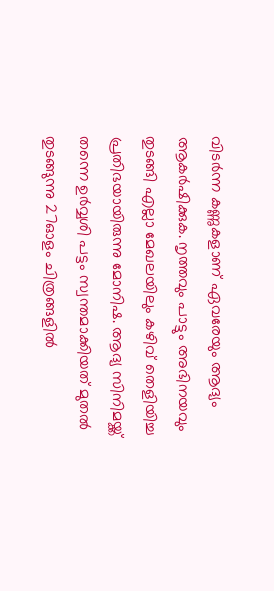വിടർന്ന കണ്ണുകളാണ് ഏവരേയും ആദ്യം ആകർഷിക്കുക. നൃത്തവും പാട്ടും അഭിനയവും തുടങ്ങി എല്ലാ മേഖലയിലും കഴിവ് തെളിയിച്ച പ്രതിഭയായിരുന്നു മോനിഷ. ആദ്യ സിനിമയ്ക്ക് തന്നെ ഉർവ്വശി പട്ടം സ്വന്തമാക്കിയത് മുതൽ തുടങ്ങുന്നു 27ഓളം ചിത്രങ്ങളിൽ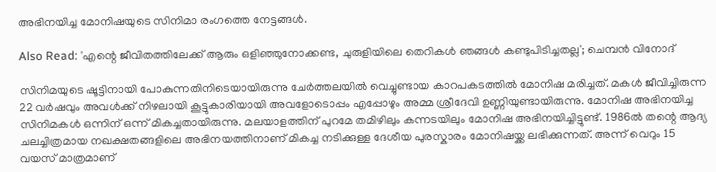അഭിനയിച്ച മോനിഷയുടെ സിനിമാ രംഗത്തെ നേട്ടങ്ങൾ.

Also Read: 'എന്റെ ജീവിതത്തിലേക്ക് ആരും ഒളി‍ഞ്ഞുനോക്കണ്ട, ചുരുളിയിലെ തെറികൾ ‍‍ഞങ്ങൾ കണ്ടുപിടിച്ചതല്ല'; ചെമ്പൻ വിനോദ്

സിനിമയുടെ ഷൂട്ടിനായി പോകുന്നതിനിടെയായിരുന്നു ചേർത്തലയിൽ വെച്ചുണ്ടായ കാറപകടത്തിൽ മോനിഷ മരിച്ചത്. മകൾ ജീവിച്ചിരുന്ന 22 വർഷവും അവൾക്ക് നിഴലായി കൂട്ടുകാരിയായി അവളോടൊപ്പം എപ്പോഴും അമ്മ ശ്രീദേവി ഉണ്ണിയുണ്ടായിരുന്നു. മോനിഷ അഭിനയിച്ച സിനിമകൾ ഒന്നിന് ഒന്ന് മികച്ചതായിരുന്നു. മലയാളത്തിന് പുറമേ തമിഴിലും കന്നടയിലും മോനിഷ അഭിനയിച്ചിട്ടുണ്ട്. 1986ൽ തന്റെ ആദ്യ ചലച്ചിത്രമായ നഖക്ഷതങ്ങളിലെ അഭിനയത്തിനാണ് മികച്ച നടിക്കുള്ള ദേശീയ പുരസ്കാരം മോനിഷയ്ക്ക ലഭിക്കുന്നത്. അന്ന് വെറും 15 വയസ് മാത്രമാണ്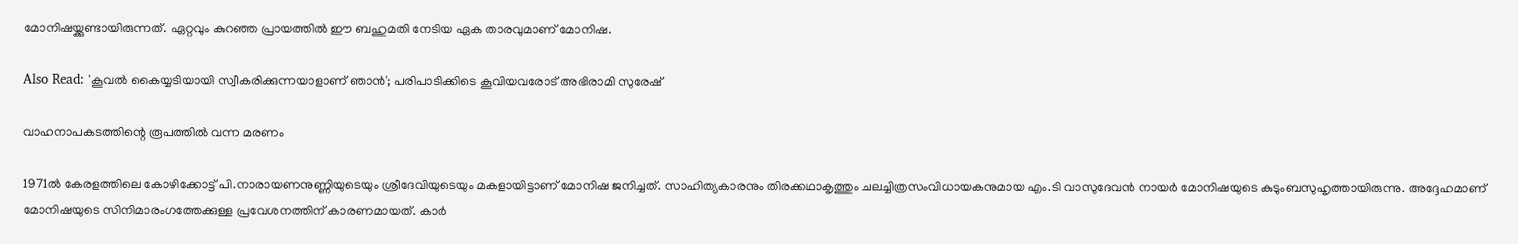മോനിഷയ്ക്കുണ്ടായിരുന്നത്. ഏറ്റവും കുറഞ്ഞ പ്രായത്തിൽ ഈ ബഹുമതി നേടിയ ഏക താരവുമാണ് മോനിഷ.

Also Read: 'കൂവൽ കൈയ്യടിയായി സ്വീകരിക്കുന്നയാളാണ് ഞാൻ'; പരിപാടിക്കിടെ കൂവിയവരോട് അഭിരാമി സുരേഷ്

വാഹനാപകടത്തിന്റെ രൂപത്തിൽ വന്ന മരണം

1971ൽ കേരളത്തിലെ കോഴിക്കോട്ട് പി.നാരായണനുണ്ണിയുടെയും ശ്രീദേവിയുടെയും മകളായിട്ടാണ് മോനിഷ ജനിച്ചത്. സാഹിത്യകാരനും തിരക്കഥാകൃത്തും ചലച്ചിത്രസംവിധായകനുമായ എം.ടി വാസുദേവൻ നായർ മോനിഷയുടെ കുടുംബസുഹൃത്തായിരുന്നു. അദ്ദേഹമാണ് മോനിഷയുടെ സിനിമാരംഗത്തേക്കുള്ള പ്രവേശനത്തിന് കാരണമായത്. കാർ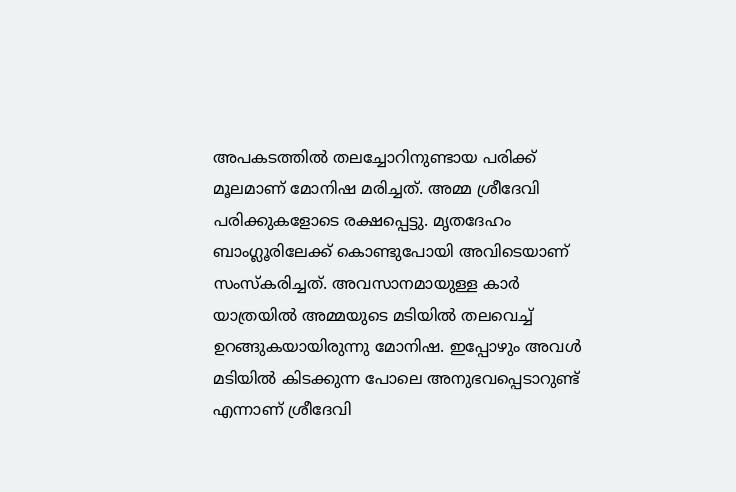അപകടത്തിൽ തലച്ചോറിനുണ്ടായ പരിക്ക് മൂലമാണ് മോനിഷ മരിച്ചത്. അമ്മ ശ്രീദേവി പരിക്കുകളോടെ രക്ഷപ്പെട്ടു. മൃതദേഹം ബാംഗ്ലൂരിലേക്ക് കൊണ്ടുപോയി അവിടെയാണ് സംസ്കരിച്ചത്. അവസാനമായുള്ള കാർ യാത്രയിൽ അമ്മയുടെ മടിയിൽ തലവെച്ച് ഉറങ്ങുകയായിരുന്നു മോനിഷ. ഇപ്പോഴും അവൾ മടിയിൽ കിടക്കുന്ന പോലെ അനുഭവപ്പെടാറുണ്ട് എന്നാണ് ശ്രീദേവി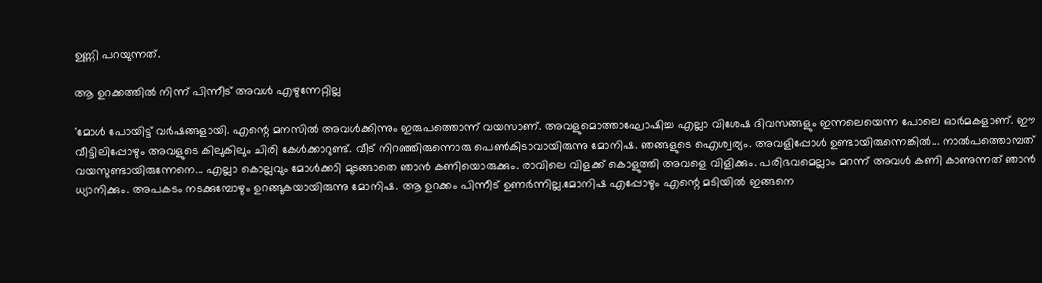ഉണ്ണി പറയുന്നത്.

ആ ഉറക്കത്തിൽ നിന്ന് പിന്നീട് അവൾ എഴുന്നേറ്റില്ല

'മോള്‍ പോയിട്ട് വർഷങ്ങളായി. എന്റെ മനസിൽ അവൾക്കിന്നും ഇരുപത്തൊന്ന് വയസാണ്. അവളുമൊത്താഘോഷിച്ച എല്ലാ വിശേഷ ദിവസങ്ങളും ഇന്നലെയെന്ന പോലെ ഓർമകളാണ്. ഈ വീട്ടിലിപ്പോഴും അവളുടെ കിലുകിലും ചിരി കേൾക്കാറുണ്ട്. വീട് നിറഞ്ഞിരുന്നൊരു പെൺകിടാവായിരുന്നു മോനിഷ. ഞങ്ങളുടെ ഐശ്വര്യം. അവളിപ്പോൾ ഉണ്ടായിരുന്നെങ്കിൽ... നാൽപത്തൊമ്പത് വയസുണ്ടായിരുന്നേനെ... എല്ലാ കൊല്ലവും മോള്‍ക്കാി മുടങ്ങാതെ ഞാൻ കണിയൊരുക്കും. രാവിലെ വിളക്ക് കൊളുത്തി അവളെ വിളിക്കും. പരിഭവമെല്ലാം മറന്ന് അവൾ കണി കാണുന്നത് ഞാൻ ധ്യാനിക്കും. അപകടം നടക്കുമ്പോഴും ഉറങ്ങുകയായിരുന്നു മോനിഷ. ആ ഉറക്കം പിന്നീട് ഉണര്‍ന്നില്ല.മോനിഷ എപ്പോഴും എന്റെ മടിയിൽ ഇങ്ങനെ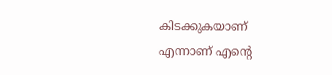കിടക്കുകയാണ് എന്നാണ് എന്റെ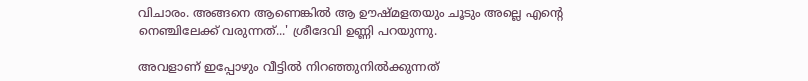വിചാരം. അങ്ങനെ ആണെങ്കിൽ ആ ഊഷ്മളതയും ചൂടും അല്ലെ എന്റെ നെഞ്ചിലേക്ക് വരുന്നത്...' ശ്രീദേവി ഉണ്ണി പറയുന്നു.

അവളാണ് ഇപ്പോഴും വീട്ടിൽ നിറഞ്ഞുനിൽക്കുന്നത്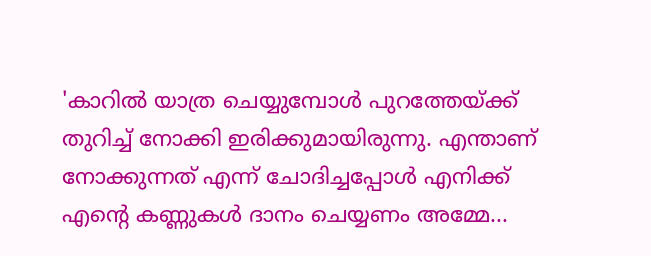'കാറിൽ യാത്ര ചെയ്യുമ്പോൾ പുറത്തേയ്ക്ക് തുറിച്ച് നോക്കി ഇരിക്കുമായിരുന്നു. എന്താണ് നോക്കുന്നത് എന്ന് ചോദിച്ചപ്പോൾ എനിക്ക് എന്റെ കണ്ണുകൾ ദാനം ചെയ്യണം അമ്മേ...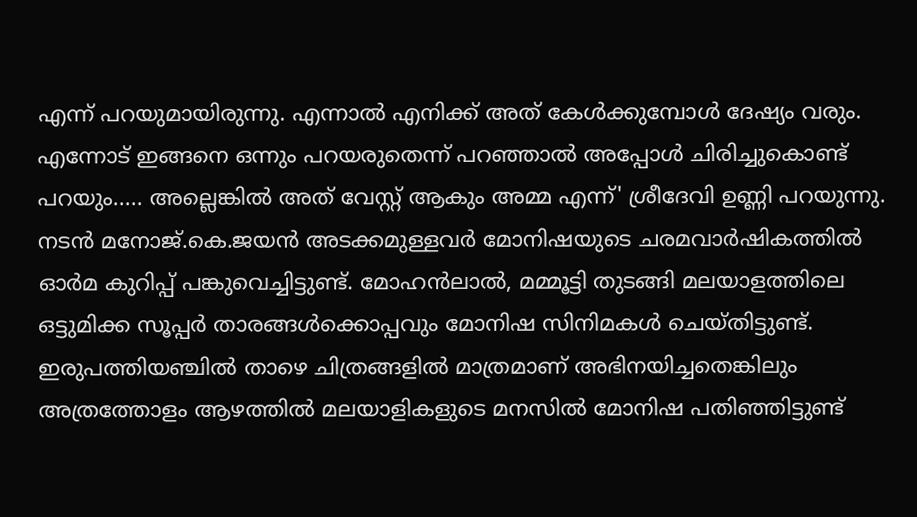എന്ന് പറയുമായിരുന്നു. എന്നാൽ എനിക്ക് അത് കേൾക്കുമ്പോൾ ദേഷ്യം വരും. എന്നോട് ഇങ്ങനെ ഒന്നും പറയരുതെന്ന് പറഞ്ഞാൽ അപ്പോൾ ചിരിച്ചുകൊണ്ട് പറയും..... അല്ലെങ്കിൽ അത് വേസ്റ്റ് ആകും അമ്മ എന്ന്' ശ്രീദേവി ഉണ്ണി പറയുന്നു. നടൻ മനോജ്.കെ.ജയൻ അടക്കമുള്ളവർ മോനിഷയുടെ ചരമവാർഷികത്തിൽ ഓർമ കുറിപ്പ് പങ്കുവെച്ചിട്ടുണ്ട്. മോഹൻലാൽ, മമ്മൂട്ടി തുടങ്ങി മലയാളത്തിലെ ഒട്ടുമിക്ക സൂപ്പർ താരങ്ങൾക്കൊപ്പവും മോനിഷ സിനിമകൾ ചെയ്തിട്ടുണ്ട്. ഇരുപത്തിയഞ്ചിൽ താഴെ ചിത്രങ്ങളിൽ മാത്രമാണ് അഭിനയിച്ചതെങ്കിലും അത്രത്തോളം ആഴത്തിൽ മലയാളികളുടെ മനസിൽ മോനിഷ പതിഞ്ഞിട്ടുണ്ട്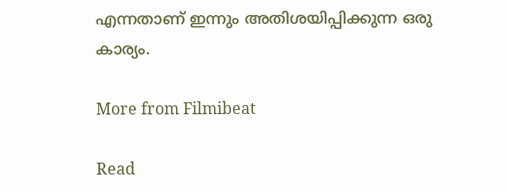എന്നതാണ് ഇന്നും അതിശയിപ്പിക്കുന്ന ഒരു കാര്യം.

More from Filmibeat

Read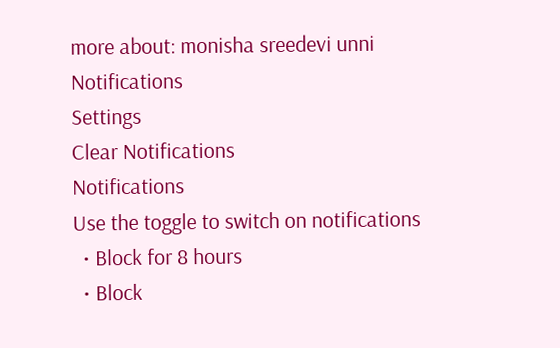more about: monisha sreedevi unni
Notifications
Settings
Clear Notifications
Notifications
Use the toggle to switch on notifications
  • Block for 8 hours
  • Block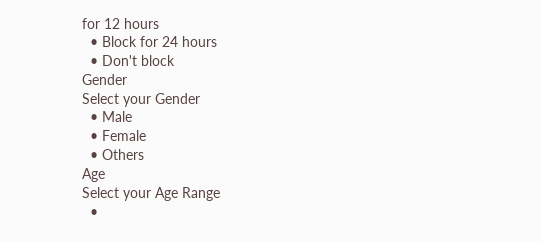for 12 hours
  • Block for 24 hours
  • Don't block
Gender
Select your Gender
  • Male
  • Female
  • Others
Age
Select your Age Range
  •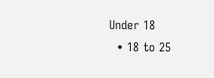Under 18
  • 18 to 25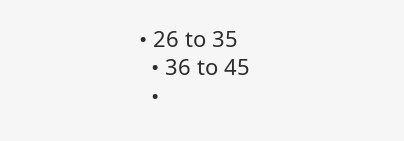• 26 to 35
  • 36 to 45
  •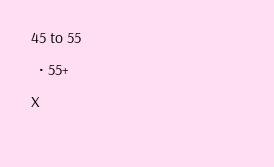45 to 55
  • 55+
X